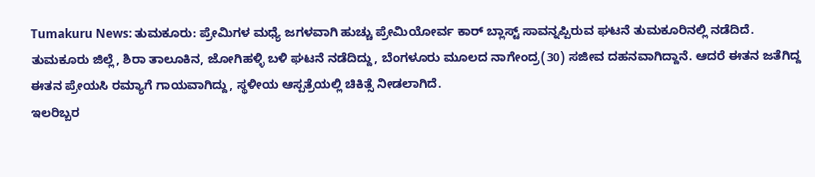Tumakuru News: ತುಮಕೂರು: ಪ್ರೇಮಿಗಳ ಮಧ್ಯೆ ಜಗಳವಾಗಿ ಹುಚ್ಚು ಪ್ರೇಮಿಯೋರ್ವ ಕಾರ್ ಬ್ಲಾಸ್ಟ್ ಸಾವನ್ನಪ್ಪಿರುವ ಘಟನೆ ತುಮಕೂರಿನಲ್ಲಿ ನಡೆದಿದೆ.
ತುಮಕೂರು ಜಿಲ್ಲೆ, ಶಿರಾ ತಾಲೂಕಿನ, ಜೋಗಿಹಳ್ಳಿ ಬಳಿ ಘಟನೆ ನಡೆದಿದ್ದು, ಬೆಂಗಳೂರು ಮೂಲದ ನಾಗೇಂದ್ರ(30) ಸಜೀವ ದಹನವಾಗಿದ್ದಾನೆ. ಆದರೆ ಈತನ ಜತೆಗಿದ್ದ ಈತನ ಪ್ರೇಯಸಿ ರಮ್ಯಾಗೆ ಗಾಯವಾಗಿದ್ದು, ಸ್ಥಳೀಯ ಆಸ್ಪತ್ರೆಯಲ್ಲಿ ಚಿಕಿತ್ಸೆ ನೀಡಲಾಗಿದೆ.
ಇಲರಿಬ್ಬರ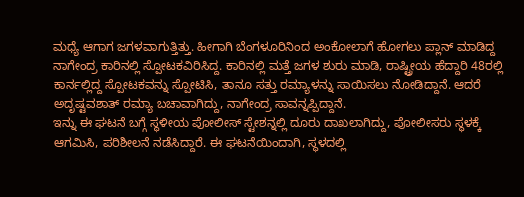ಮಧ್ಯೆ ಆಗಾಗ ಜಗಳವಾಗುತ್ತಿತ್ತು. ಹೀಗಾಗಿ ಬೆಂಗಳೂರಿನಿಂದ ಅಂಕೋಲಾಗೆ ಹೋಗಲು ಪ್ಲಾನ್ ಮಾಡಿದ್ದ ನಾಗೇಂದ್ರ ಕಾರಿನಲ್ಲಿ ಸ್ಪೋಟಕವಿರಿಸಿದ್ದ. ಕಾರಿನಲ್ಲಿ ಮತ್ತೆ ಜಗಳ ಶುರು ಮಾಡಿ, ರಾಷ್ಟ್ರೀಯ ಹೆದ್ದಾರಿ 48ರಲ್ಲಿ ಕಾರ್ನಲ್ಲಿದ್ದ ಸ್ಪೋಟಕವನ್ನು ಸ್ಪೋಟಿಸಿ, ತಾನೂ ಸತ್ತು ರಮ್ಯಾಳನ್ನು ಸಾಯಿಸಲು ನೋಡಿದ್ದಾನೆ. ಆದರೆ ಅದೃಷ್ಟವಶಾತ್ ರಮ್ಯಾ ಬಚಾವಾಗಿದ್ದು, ನಾಗೇಂದ್ರ ಸಾವನ್ನಪ್ಪಿದ್ದಾನೆ.
ಇನ್ನು ಈ ಘಟನೆ ಬಗ್ಗೆ ಸ್ಥಳೀಯ ಪೋಲೀಸ್ ಸ್ಟೇಶನ್ನಲ್ಲಿ ದೂರು ದಾಖಲಾಗಿದ್ದು, ಪೋಲೀಸರು ಸ್ಥಳಕ್ಕೆ ಆಗಮಿಸಿ, ಪರಿಶೀಲನೆ ನಡೆಸಿದ್ದಾರೆ. ಈ ಘಟನೆಯಿಂದಾಗಿ, ಸ್ಥಳದಲ್ಲಿ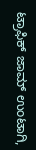ಟ್ರಾಫಿಕ್ ಜಾಮ್ ಉಂಟಾಗಿ,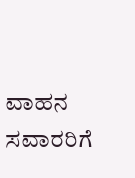ವಾಹನ ಸವಾರರಿಗೆ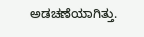ಅಡಚಣೆಯಾಗಿತ್ತು.